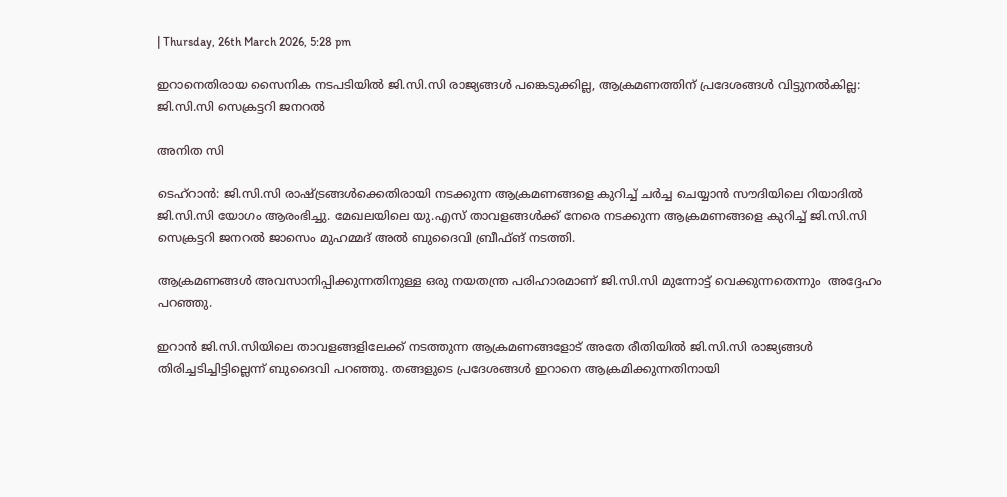| Thursday, 26th March 2026, 5:28 pm

ഇറാനെതിരായ സൈനിക നടപടിയിൽ ജി.സി.സി രാജ്യങ്ങൾ പങ്കെടുക്കില്ല, ആക്രമണത്തിന് പ്രദേശങ്ങൾ വിട്ടുനൽകില്ല: ജി.സി.സി സെക്രട്ടറി ജനറൽ

അനിത സി

ടെഹ്റാൻ: ജി.സി.സി രാഷ്ട്രങ്ങൾക്കെതിരായി നടക്കുന്ന ആക്രമണങ്ങളെ കുറിച്ച് ചർച്ച ചെയ്യാൻ സൗദിയിലെ റിയാദിൽ ജി.സി.സി യോഗം ആരംഭിച്ചു. മേഖലയിലെ യു.എസ് താവളങ്ങൾക്ക് നേരെ നടക്കുന്ന ആക്രമണങ്ങളെ കുറിച്ച് ജി.സി.സി സെക്രട്ടറി ജനറൽ ജാസെം മുഹമ്മദ് അൽ ബുദൈവി ബ്രീഫ്ങ് നടത്തി.

ആക്രമണങ്ങൾ അവസാനിപ്പിക്കുന്നതിനുള്ള ഒരു നയതന്ത്ര പരിഹാരമാണ് ജി.സി.സി മുന്നോട്ട് വെക്കുന്നതെന്നും  അദ്ദേഹം പറഞ്ഞു.

ഇറാൻ ജി.സി.സിയിലെ താവളങ്ങളിലേക്ക് നടത്തുന്ന ആക്രമണങ്ങളോട് അതേ രീതിയിൽ ജി.സി.സി രാജ്യങ്ങൾ തിരിച്ചടിച്ചിട്ടില്ലെന്ന് ബുദൈവി പറഞ്ഞു. തങ്ങളുടെ പ്രദേശങ്ങൾ ഇറാനെ ആക്രമിക്കുന്നതിനായി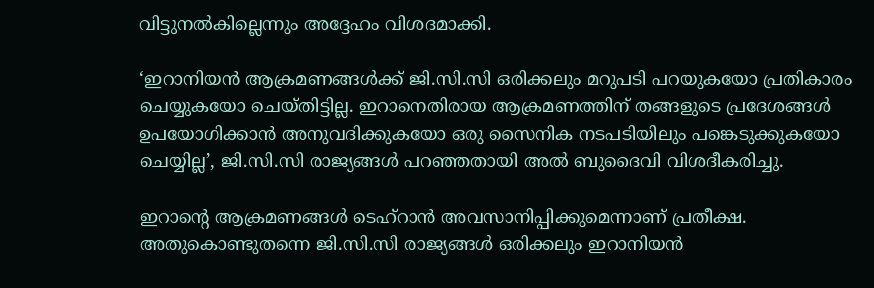വിട്ടുനൽകില്ലെന്നും അദ്ദേഹം വിശദമാക്കി.

‘ഇറാനിയൻ ആക്രമണങ്ങൾക്ക് ജി.സി.സി ഒരിക്കലും മറുപടി പറയുകയോ പ്രതികാരം ചെയ്യുകയോ ചെയ്തിട്ടില്ല. ഇറാനെതിരായ ആക്രമണത്തിന് തങ്ങളുടെ പ്രദേശങ്ങൾ ഉപയോഗിക്കാൻ അനുവദിക്കുകയോ ഒരു സൈനിക നടപടിയിലും പങ്കെടുക്കുകയോ ചെയ്യില്ല’, ജി.സി.സി രാജ്യങ്ങൾ പറഞ്ഞതായി അൽ ബുദൈവി വിശദീകരിച്ചു.

ഇറാന്റെ ആക്രമണങ്ങൾ ടെഹ്റാൻ അവസാനിപ്പിക്കുമെന്നാണ് പ്രതീക്ഷ. അതുകൊണ്ടുതന്നെ ജി.സി.സി രാജ്യങ്ങൾ ഒരിക്കലും ഇറാനിയൻ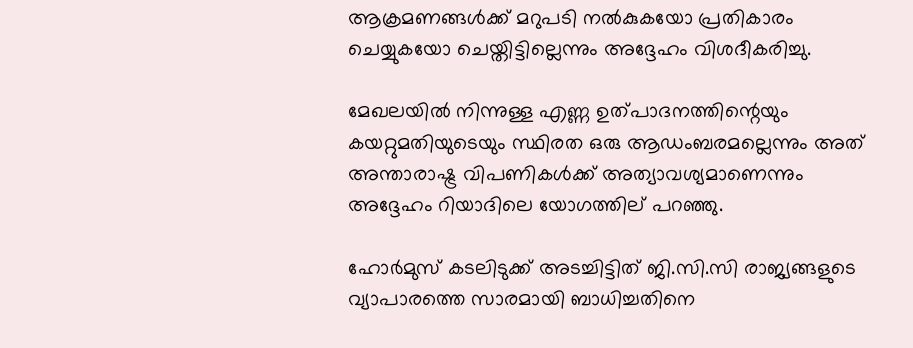ആക്രമണങ്ങൾക്ക് മറുപടി നൽകുകയോ പ്രതികാരം ചെയ്യുകയോ ചെയ്തിട്ടില്ലെന്നും അദ്ദേഹം വിശദീകരിച്ചു.

മേഖലയിൽ നിന്നുള്ള എണ്ണ ഉത്പാദനത്തിന്റെയും കയറ്റുമതിയുടെയും സ്ഥിരത ഒരു ആഡംബരമല്ലെന്നും അത് അന്താരാഷ്ട്ര വിപണികൾക്ക് അത്യാവശ്യമാണെന്നും അദ്ദേഹം റിയാദിലെ യോഗത്തില‍്‍ പറഞ്ഞു.

ഹോർമുസ് കടലിടുക്ക് അടച്ചിട്ടിത് ജി.സി.സി രാജ്യങ്ങളുടെ വ്യാപാരത്തെ സാരമായി ബാധിച്ചതിനെ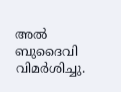അൽ ബുദൈവി വിമർശിച്ചു.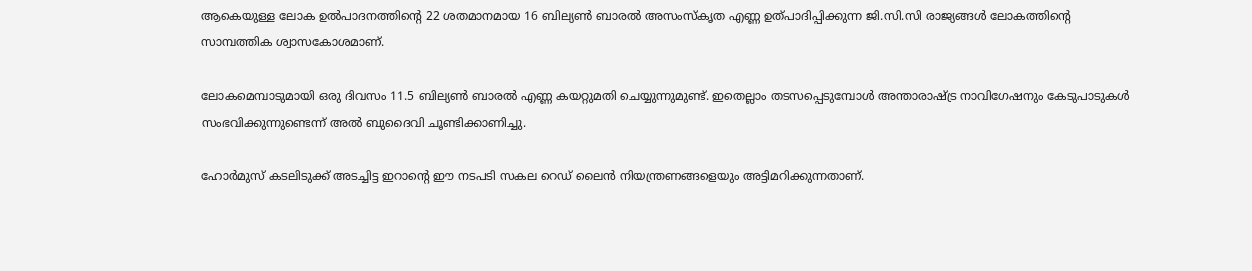ആകെയുള്ള ലോക ഉൽപാദനത്തിന്റെ 22 ശതമാനമായ 16 ബില്യൺ ബാരൽ അസംസ്‌കൃത എണ്ണ ഉത്പാദിപ്പിക്കുന്ന ജി.സി.സി രാജ്യങ്ങൾ ലോകത്തിന്റെ സാമ്പത്തിക ശ്വാസകോശമാണ്.

ലോകമെമ്പാടുമായി ഒരു ദിവസം 11.5 ബില്യൺ ബാരൽ എണ്ണ കയറ്റുമതി ചെയ്യുന്നുമുണ്ട്. ഇതെല്ലാം തടസപ്പെടുമ്പോൾ അന്താരാഷ്ട്ര നാവിഗേഷനും കേടുപാടുകൾ സംഭവിക്കുന്നുണ്ടെന്ന് അൽ ബുദൈവി ചൂണ്ടിക്കാണിച്ചു.

ഹോർമുസ് കടലിടുക്ക് അടച്ചിട്ട ഇറാന്റെ ഈ നടപടി സകല റെഡ് ലൈൻ നിയന്ത്രണങ്ങളെയും അട്ടിമറിക്കുന്നതാണ്.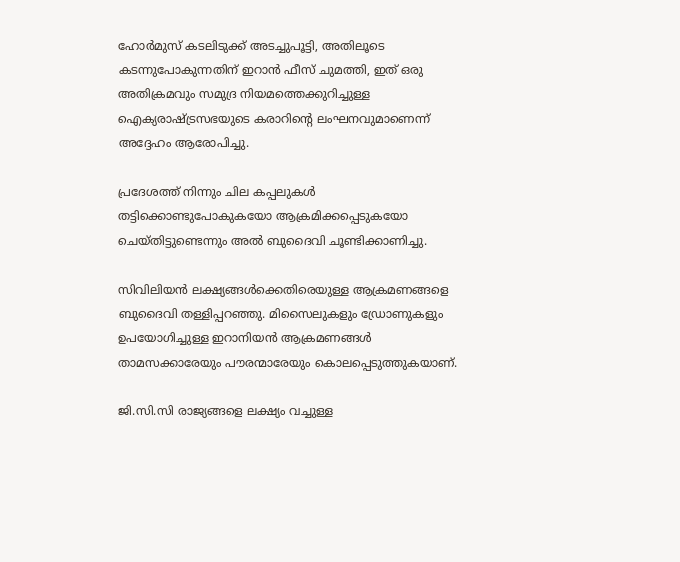ഹോർമുസ് കടലിടുക്ക് അടച്ചുപൂട്ടി, അതിലൂടെ കടന്നുപോകുന്നതിന് ഇറാൻ ഫീസ് ചുമത്തി, ഇത് ഒരു അതിക്രമവും സമുദ്ര നിയമത്തെക്കുറിച്ചുള്ള ഐക്യരാഷ്ട്രസഭയുടെ കരാറിന്റെ ലംഘനവുമാണെന്ന് അദ്ദേഹം ആരോപിച്ചു.

പ്രദേശത്ത് നിന്നും ചില കപ്പലുകൾ തട്ടിക്കൊണ്ടുപോകുകയോ ആക്രമിക്കപ്പെടുകയോ ചെയ്തിട്ടുണ്ടെന്നും അൽ ബുദൈവി ചൂണ്ടിക്കാണിച്ചു.

സിവിലിയൻ ലക്ഷ്യങ്ങൾക്കെതിരെയുള്ള ആക്രമണങ്ങളെ ബുദൈവി തള്ളിപ്പറഞ്ഞു. മിസൈലുകളും ഡ്രോണുകളും ഉപയോഗിച്ചുള്ള ഇറാനിയൻ ആക്രമണങ്ങൾ താമസക്കാരേയും പൗരന്മാരേയും കൊലപ്പെടുത്തുകയാണ്.

ജി.സി.സി രാജ്യങ്ങളെ ലക്ഷ്യം വച്ചുള്ള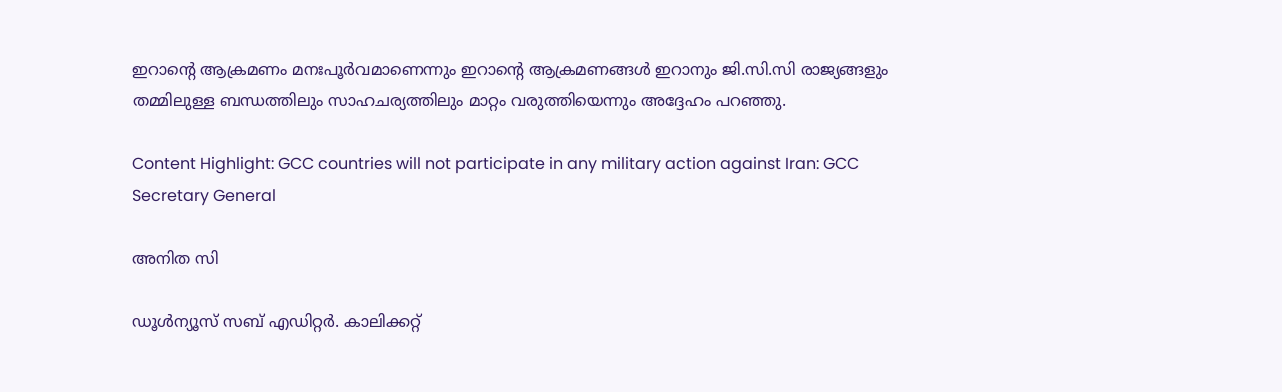ഇറാന്റെ ആക്രമണം മനഃപൂർവമാണെന്നും ഇറാന്റെ ആക്രമണങ്ങൾ ഇറാനും ജി.സി.സി രാജ്യങ്ങളും തമ്മിലുള്ള ബന്ധത്തിലും സാഹചര്യത്തിലും മാറ്റം വരുത്തിയെന്നും അദ്ദേഹം പറഞ്ഞു.

Content Highlight: GCC countries will not participate in any military action against Iran: GCC Secretary General

അനിത സി

ഡൂള്‍ന്യൂസ് സബ് എഡിറ്റര്‍. കാലിക്കറ്റ്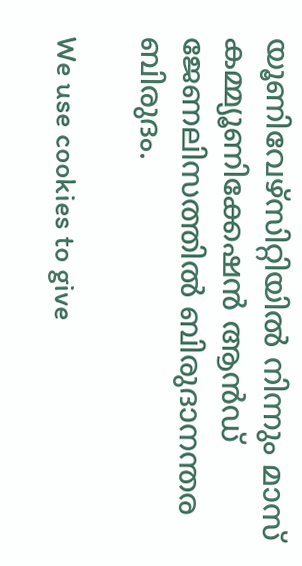യൂണിവേഴ്‌സിറ്റിയില്‍ നിന്നും മാസ് കമ്മ്യൂണിക്കേഷന്‍ ആന്‍ഡ് ജേണലിസത്തില്‍ ബിരുദാനന്തര ബിരുദം.

We use cookies to give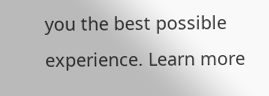you the best possible experience. Learn more